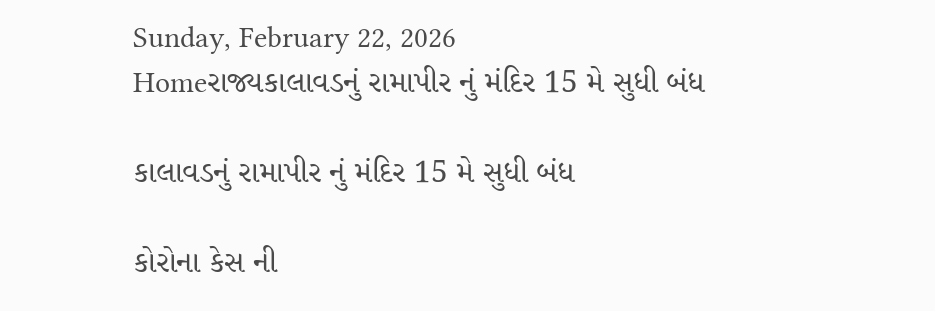Sunday, February 22, 2026
Homeરાજ્યકાલાવડનું રામાપીર નું મંદિર 15 મે સુધી બંધ

કાલાવડનું રામાપીર નું મંદિર 15 મે સુધી બંધ

કોરોના કેસ ની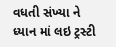વધતી સંખ્યા ને ધ્યાન માં લઇ ટ્રસ્ટી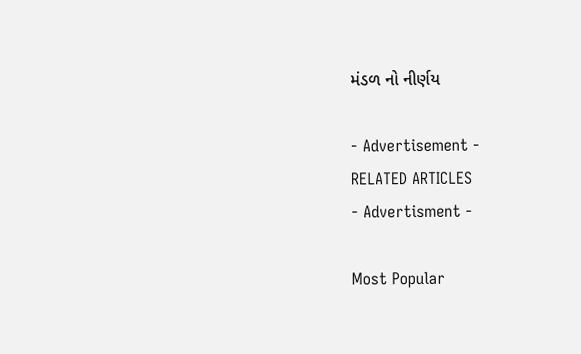મંડળ નો નીર્ણય

- Advertisement -
RELATED ARTICLES
- Advertisment -

Most Popular